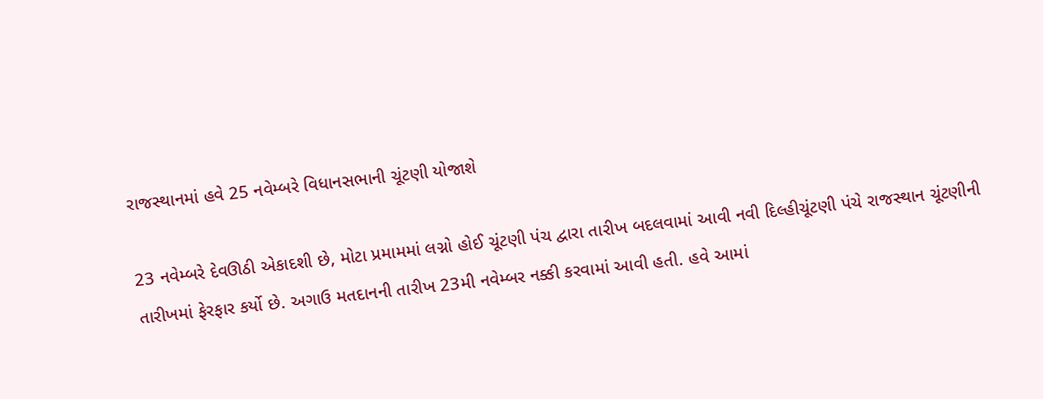રાજસ્થાનમાં હવે 25 નવેમ્બરે વિધાનસભાની ચૂંટણી યોજાશે

23 નવેમ્બરે દેવઊઠી એકાદશી છે, મોટા પ્રમામમાં લગ્નો હોઈ ચૂંટણી પંચ દ્વારા તારીખ બદલવામાં આવી નવી દિલ્હીચૂંટણી પંચે રાજસ્થાન ચૂંટણીની તારીખમાં ફેરફાર કર્યો છે. અગાઉ મતદાનની તારીખ 23મી નવેમ્બર નક્કી કરવામાં આવી હતી. હવે આમાં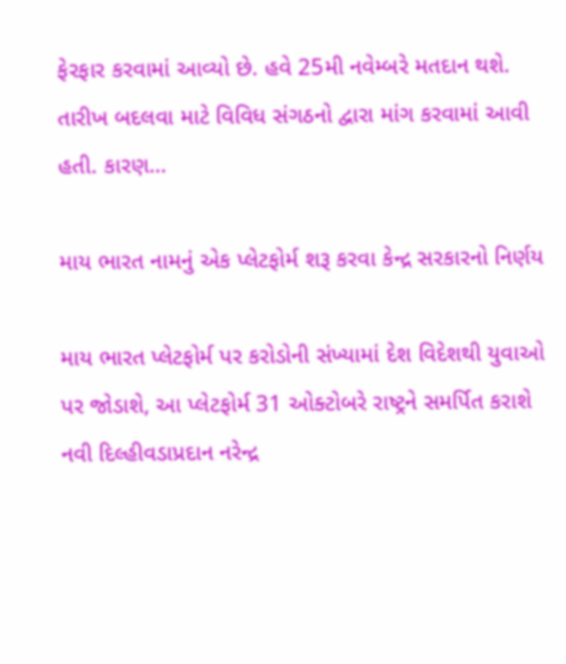ફેરફાર કરવામાં આવ્યો છે. હવે 25મી નવેમ્બરે મતદાન થશે. તારીખ બદલવા માટે વિવિધ સંગઠનો દ્વારા માંગ કરવામાં આવી હતી. કારણ…

માય ભારત નામનું એક પ્લેટફોર્મ શરૂ કરવા કેન્દ્ર સરકારનો નિર્ણય

માય ભારત પ્લેટફોર્મ પર કરોડોની સંખ્યામાં દેશ વિદેશથી યુવાઓ પર જોડાશે, આ પ્લેટફોર્મ 31 ઓક્ટોબરે રાષ્ટ્રને સમર્પિત કરાશે નવી દિલ્હીવડાપ્રદાન નરેન્દ્ર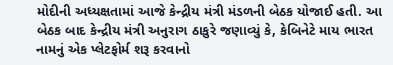મોદીની અધ્યક્ષતામાં આજે કેન્દ્રીય મંત્રી મંડળની બેઠક યોજાઈ હતી. આ બેઠક બાદ કેન્દ્રીય મંત્રી અનુરાગ ઠાકુરે જણાવ્યું કે, કેબિનેટે માય ભારત નામનું એક પ્લેટફોર્મ શરૂ કરવાનો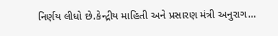નિર્ણય લીધો છે.કેન્દ્રીય માહિતી અને પ્રસારણ મંત્રી અનુરાગ…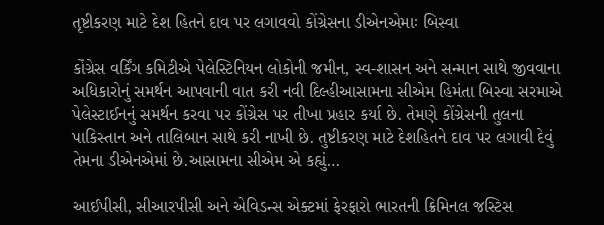તૃષ્ટીકરણ માટે દેશ હિતને દાવ પર લગાવવો કોંગ્રેસના ડીએનએમાઃ બિસ્વા

કોંગ્રેસ વર્કિંગ કમિટીએ પેલેસ્ટિનિયન લોકોની જમીન, સ્વ-શાસન અને સન્માન સાથે જીવવાના અધિકારોનું સમર્થન આપવાની વાત કરી નવી દિલ્હીઆસામના સીએમ હિમંતા બિસ્વા સરમાએ પેલેસ્ટાઈનનું સમર્થન કરવા પર કોંગ્રેસ પર તીખા પ્રહાર કર્યા છે. તેમણે કોંગ્રેસની તુલના પાકિસ્તાન અને તાલિબાન સાથે કરી નાખી છે. તુષ્ટીકરણ માટે દેશહિતને દાવ પર લગાવી દેવું તેમના ડીએનએમાં છે.આસામના સીએમ એ કહ્યું…

આઈપીસી, સીઆરપીસી અને એવિડન્સ એક્ટમાં ફેરફારો ભારતની ક્રિમિનલ જસ્ટિસ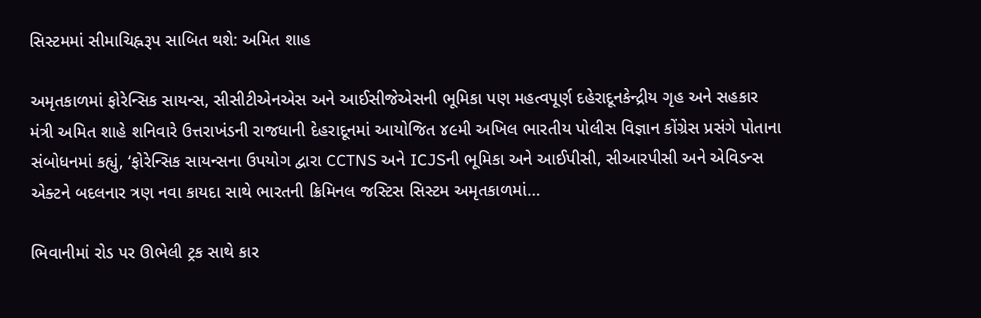સિસ્ટમમાં સીમાચિહ્નરૂપ સાબિત થશે: અમિત શાહ

અમૃતકાળમાં ફોરેન્સિક સાયન્સ, સીસીટીએનએસ અને આઈસીજેએસની ભૂમિકા પણ મહત્વપૂર્ણ દહેરાદૂનકેન્દ્રીય ગૃહ અને સહકાર મંત્રી અમિત શાહે શનિવારે ઉત્તરાખંડની રાજધાની દેહરાદૂનમાં આયોજિત ૪૯મી અખિલ ભારતીય પોલીસ વિજ્ઞાન કોંગ્રેસ પ્રસંગે પોતાના સંબોધનમાં કહ્યું, ‘ફોરેન્સિક સાયન્સના ઉપયોગ દ્વારા CCTNS અને ICJSની ભૂમિકા અને આઈપીસી, સીઆરપીસી અને એવિડન્સ એક્ટને બદલનાર ત્રણ નવા કાયદા સાથે ભારતની ક્રિમિનલ જસ્ટિસ સિસ્ટમ અમૃતકાળમાં…

ભિવાનીમાં રોડ પર ઊભેલી ટ્રક સાથે કાર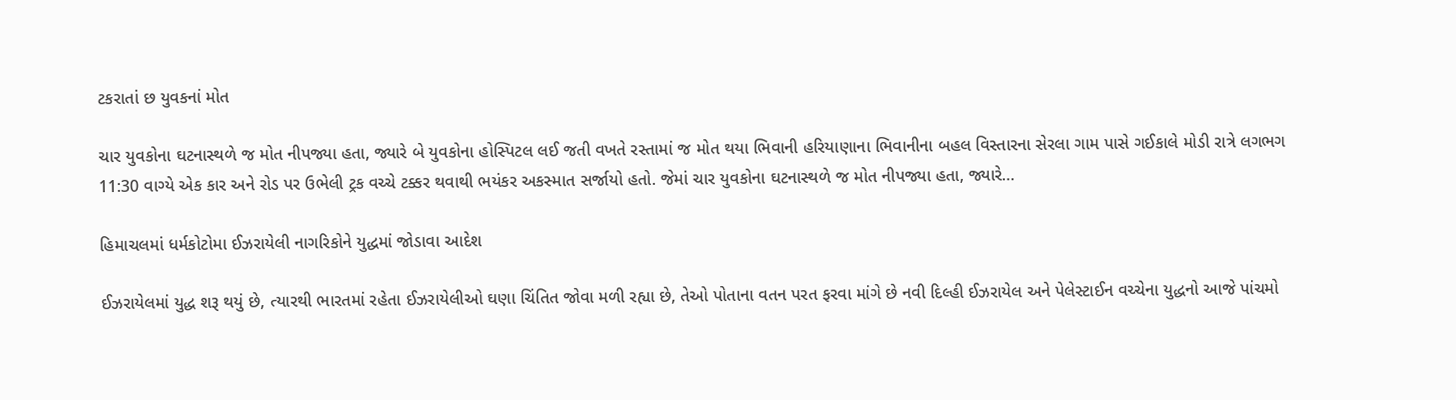ટકરાતાં છ યુવકનાં મોત

ચાર યુવકોના ઘટનાસ્થળે જ મોત નીપજ્યા હતા, જ્યારે બે યુવકોના હોસ્પિટલ લઈ જતી વખતે રસ્તામાં જ મોત થયા ભિવાની હરિયાણાના ભિવાનીના બહલ વિસ્તારના સેરલા ગામ પાસે ગઈકાલે મોડી રાત્રે લગભગ 11:30 વાગ્યે એક કાર અને રોડ પર ઉભેલી ટ્રક વચ્ચે ટક્કર થવાથી ભયંકર અકસ્માત સર્જાયો હતો. જેમાં ચાર યુવકોના ઘટનાસ્થળે જ મોત નીપજ્યા હતા, જ્યારે…

હિમાચલમાં ધર્મકોટોમા ઈઝરાયેલી નાગરિકોને યુદ્ધમાં જોડાવા આદેશ

ઈઝરાયેલમાં યુદ્ધ શરૂ થયું છે, ત્યારથી ભારતમાં રહેતા ઈઝરાયેલીઓ ઘણા ચિંતિત જોવા મળી રહ્યા છે, તેઓ પોતાના વતન પરત ફરવા માંગે છે નવી દિલ્હી ઈઝરાયેલ અને પેલેસ્ટાઈન વચ્ચેના યુદ્ધનો આજે પાંચમો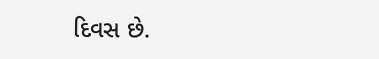દિવસ છે.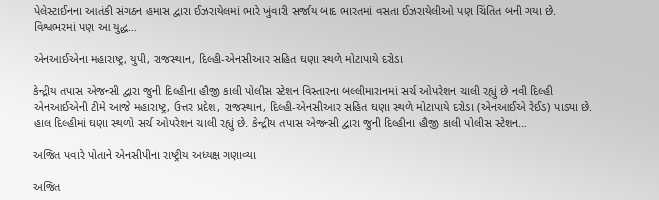પેલેસ્ટાઈનના આતંકી સંગઠન હમાસ દ્વારા ઈઝરાયેલમાં ભારે ખુંવારી સર્જાય બાદ ભારતમાં વસતા ઈઝરાયેલીઓ પણ ચિંતિત બની ગયા છે. વિશ્વભરમાં પણ આ યુદ્ધ…

એનઆઈએના મહારાષ્ટ્ર, યુપી, રાજસ્થાન, દિલ્હી-એનસીઆર સહિત ઘણા સ્થળે મોટાપાયે દરોડા

કેન્દ્રીય તપાસ એજન્સી દ્વારા જુની દિલ્હીના હૌજી કાલી પોલીસ સ્ટેશન વિસ્તારના બલ્લીમારાનમાં સર્ચ ઓપરેશન ચાલી રહ્યું છે નવી દિલ્હી એનઆઈએની ટીમે આજે મહારાષ્ટ્ર, ઉત્તર પ્રદેશ, રાજસ્થાન, દિલ્હી-એનસીઆર સહિત ઘણા સ્થળે મોટાપાયે દરોડા (એનઆઈએ રેઈડ) પાડ્યા છે. હાલ દિલ્હીમાં ઘણા સ્થળો સર્ચ ઓપરેશન ચાલી રહ્યું છે. કેન્દ્રીય તપાસ એજન્સી દ્વારા જુની દિલ્હીના હૌજી કાલી પોલીસ સ્ટેશન…

અજિત પવારે પોતાને એનસીપીના રાષ્ટ્રીય અધ્યક્ષ ગણાવ્યા

અજિત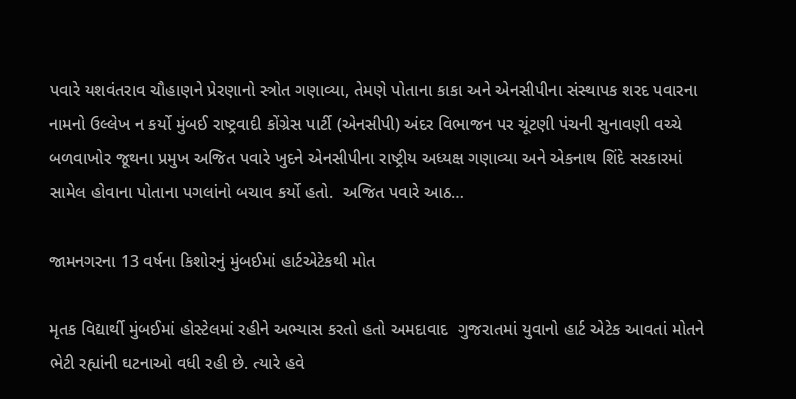પવારે યશવંતરાવ ચૌહાણને પ્રેરણાનો સ્ત્રોત ગણાવ્યા, તેમણે પોતાના કાકા અને એનસીપીના સંસ્થાપક શરદ પવારના નામનો ઉલ્લેખ ન કર્યો મુંબઈ રાષ્ટ્રવાદી કોંગ્રેસ પાર્ટી (એનસીપી) અંદર વિભાજન પર ચૂંટણી પંચની સુનાવણી વચ્ચે બળવાખોર જૂથના પ્રમુખ અજિત પવારે ખુદને એનસીપીના રાષ્ટ્રીય અધ્યક્ષ ગણાવ્યા અને એકનાથ શિંદે સરકારમાં સામેલ હોવાના પોતાના પગલાંનો બચાવ કર્યો હતો.  અજિત પવારે આઠ…

જામનગરના 13 વર્ષના કિશોરનું મુંબઈમાં હાર્ટએટેકથી મોત

મૃતક વિદ્યાર્થી મુંબઈમાં હોસ્ટેલમાં રહીને અભ્યાસ કરતો હતો અમદાવાદ  ગુજરાતમાં યુવાનો હાર્ટ એટેક આવતાં મોતને ભેટી રહ્યાંની ઘટનાઓ વધી રહી છે. ત્યારે હવે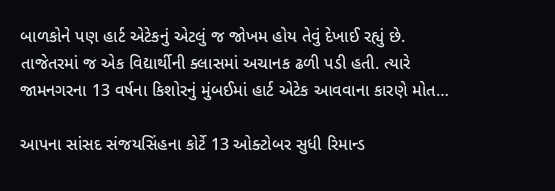બાળકોને પણ હાર્ટ એટેકનું એટલું જ જોખમ હોય તેવું દેખાઈ રહ્યું છે. તાજેતરમાં જ એક વિદ્યાર્થીની ક્લાસમાં અચાનક ઢળી પડી હતી. ત્યારે જામનગરના 13 વર્ષના કિશોરનું મુંબઈમાં હાર્ટ એટેક આવવાના કારણે મોત…

આપના સાંસદ સંજયસિંહના કોર્ટે 13 ઓક્ટોબર સુધી રિમાન્ડ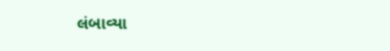લંબાવ્યા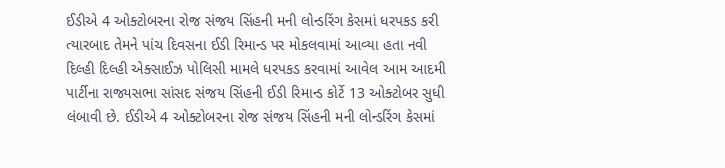ઈડીએ 4 ઓક્ટોબરના રોજ સંજય સિંહની મની લોન્ડરિંગ કેસમાં ધરપકડ કરી ત્યારબાદ તેમને પાંચ દિવસના ઈડી રિમાન્ડ પર મોકલવામાં આવ્યા હતા નવી દિલ્હી દિલ્હી એક્સાઈઝ પોલિસી મામલે ધરપકડ કરવામાં આવેલ આમ આદમી પાર્ટીના રાજ્યસભા સાંસદ સંજય સિંહની ઈડી રિમાન્ડ કોર્ટે 13 ઓક્ટોબર સુધી લંબાવી છે. ઈડીએ 4 ઓક્ટોબરના રોજ સંજય સિંહની મની લોન્ડરિંગ કેસમાં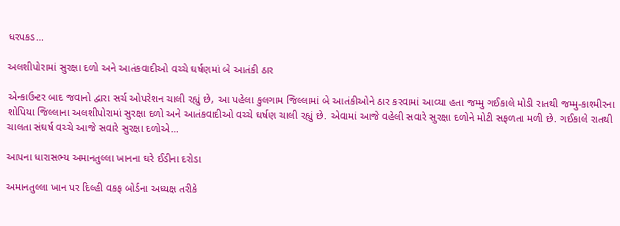ધરપકડ…

અલશીપોરામાં સુરક્ષા દળો અને આતંકવાદીઓ વચ્ચે ઘર્ષણમાં બે આતંકી ઠાર

એન્કાઉન્ટર બાદ જવાનો દ્વારા સર્ચ ઓપરેશન ચાલી રહ્યું છે, આ પહેલા કુલગામ જિલ્લામાં બે આતંકીઓને ઠાર કરવામાં આવ્યા હતા જમ્મુ ગઈકાલે મોડી રાતથી જમ્મુ-કાશ્મીરના શોપિયા જિલ્લાના અલશીપોરામાં સુરક્ષા દળો અને આતંકવાદીઓ વચ્ચે ઘર્ષણ ચાલી રહ્યું છે. એવામાં આજે વહેલી સવારે સુરક્ષા દળોને મોટી સફળતા મળી છે. ગઈકાલે રાતથી ચાલતા સંઘર્ષ વચ્ચે આજે સવારે સુરક્ષા દળોએ…

આપના ધારાસભ્ય અમાનતુલ્લા ખાનના ઘરે ઈડીના દરોડા

અમાનતુલ્લા ખાન પર દિલ્હી વકફ બોર્ડના અધ્યક્ષ તરીકે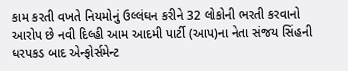કામ કરતી વખતે નિયમોનું ઉલ્લંઘન કરીને 32 લોકોની ભરતી કરવાનો આરોપ છે નવી દિલ્હી આમ આદમી પાર્ટી (આપ)ના નેતા સંજય સિંહની ધરપકડ બાદ એન્ફોર્સમેન્ટ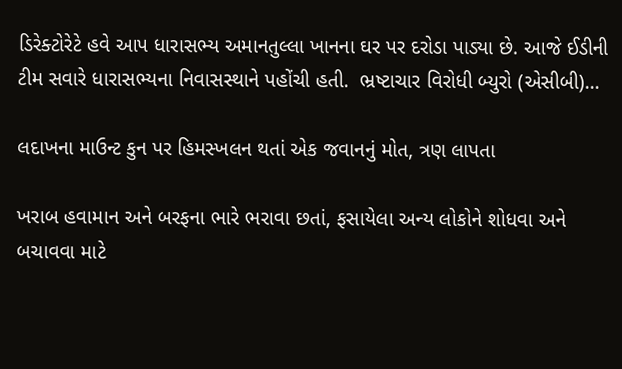ડિરેક્ટોરેટે હવે આપ ધારાસભ્ય અમાનતુલ્લા ખાનના ઘર પર દરોડા પાડ્યા છે. આજે ઈડીની ટીમ સવારે ધારાસભ્યના નિવાસસ્થાને પહોંચી હતી.  ભ્રષ્ટાચાર વિરોધી બ્યુરો (એસીબી)…

લદાખના માઉન્ટ કુન પર હિમસ્ખલન થતાં એક જવાનનું મોત, ત્રણ લાપતા

ખરાબ હવામાન અને બરફના ભારે ભરાવા છતાં, ફસાયેલા અન્ય લોકોને શોધવા અને બચાવવા માટે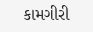કામગીરી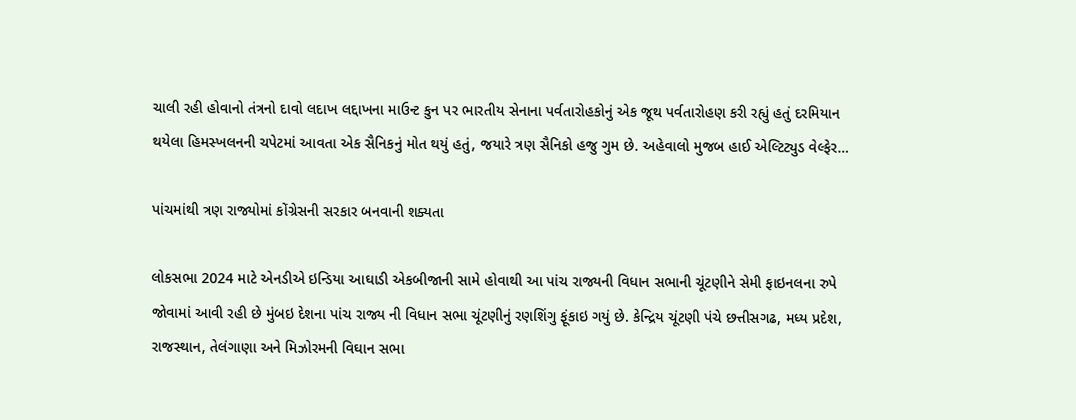ચાલી રહી હોવાનો તંત્રનો દાવો લદાખ લદ્દાખના માઉન્ટ કુન પર ભારતીય સેનાના પર્વતારોહકોનું એક જૂથ પર્વતારોહણ કરી રહ્યું હતું દરમિયાન થયેલા હિમસ્ખલનની ચપેટમાં આવતા એક સૈનિકનું મોત થયું હતું, જયારે ત્રણ સૈનિકો હજુ ગુમ છે. અહેવાલો મુજબ હાઈ એલ્ટિટ્યુડ વેલ્ફેર…

પાંચમાંથી ત્રણ રાજ્યોમાં કોંગ્રેસની સરકાર બનવાની શક્યતા

લોકસભા 2024 માટે એનડીએ ઇન્ડિયા આઘાડી એકબીજાની સામે હોવાથી આ પાંચ રાજ્યની વિધાન સભાની ચૂંટણીને સેમી ફાઇનલના રુપે જોવામાં આવી રહી છે મુંબઇ દેશના પાંચ રાજ્ય ની વિધાન સભા ચૂંટણીનું રણશિંગુ ફૂંકાઇ ગયું છે. કેન્દ્રિય ચૂંટણી પંચે છત્તીસગઢ, મધ્ય પ્રદેશ, રાજસ્થાન, તેલંગાણા અને મિઝોરમની વિઘાન સભા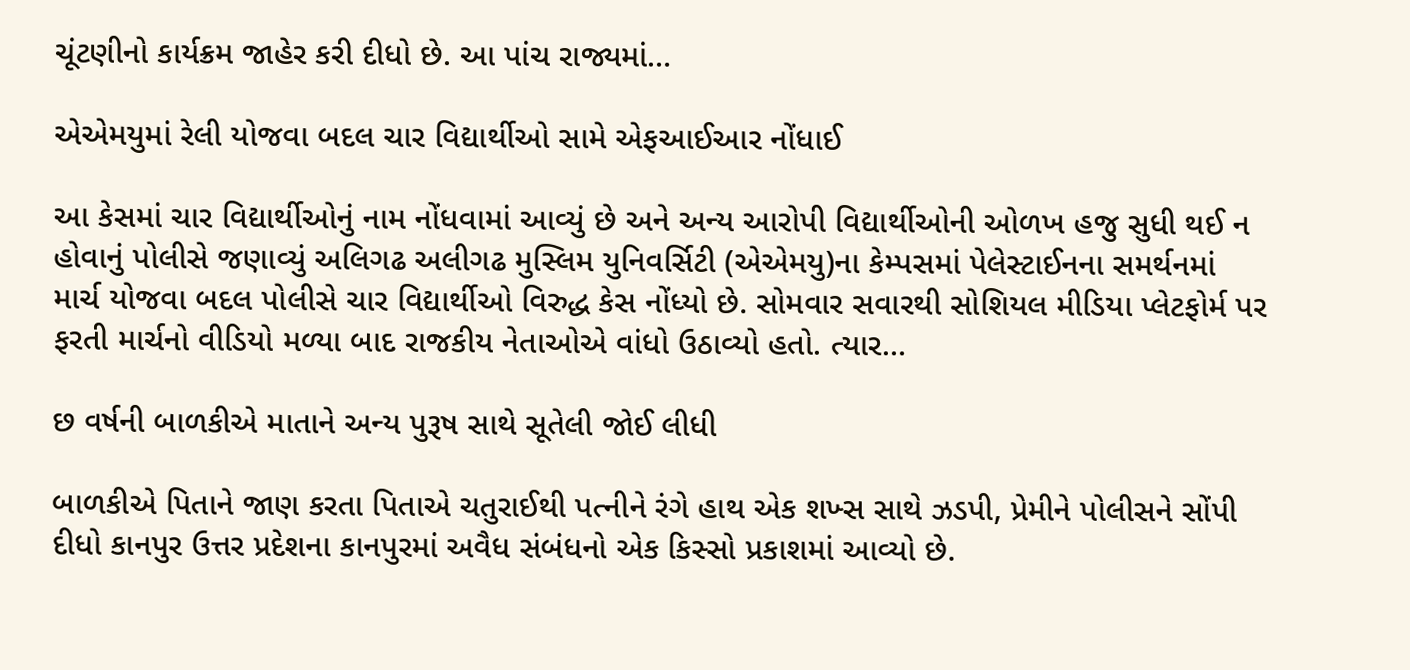ચૂંટણીનો કાર્યક્રમ જાહેર કરી દીધો છે. આ પાંચ રાજ્યમાં…

એએમયુમાં રેલી યોજવા બદલ ચાર વિદ્યાર્થીઓ સામે એફઆઈઆર નોંધાઈ

આ કેસમાં ચાર વિદ્યાર્થીઓનું નામ નોંધવામાં આવ્યું છે અને અન્ય આરોપી વિદ્યાર્થીઓની ઓળખ હજુ સુધી થઈ ન હોવાનું પોલીસે જણાવ્યું અલિગઢ અલીગઢ મુસ્લિમ યુનિવર્સિટી (એએમયુ)ના કેમ્પસમાં પેલેસ્ટાઈનના સમર્થનમાં માર્ચ યોજવા બદલ પોલીસે ચાર વિદ્યાર્થીઓ વિરુદ્ધ કેસ નોંધ્યો છે. સોમવાર સવારથી સોશિયલ મીડિયા પ્લેટફોર્મ પર ફરતી માર્ચનો વીડિયો મળ્યા બાદ રાજકીય નેતાઓએ વાંધો ઉઠાવ્યો હતો. ત્યાર…

છ વર્ષની બાળકીએ માતાને અન્ય પુરૂષ સાથે સૂતેલી જોઈ લીધી

બાળકીએ પિતાને જાણ કરતા પિતાએ ચતુરાઈથી પત્નીને રંગે હાથ એક શખ્સ સાથે ઝડપી, પ્રેમીને પોલીસને સોંપી દીધો કાનપુર ઉત્તર પ્રદેશના કાનપુરમાં અવૈધ સંબંધનો એક કિસ્સો પ્રકાશમાં આવ્યો છે.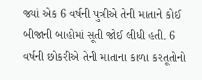જ્યાં એક 6 વર્ષની પુત્રીએ તેની માતાને કોઈ બીજાની બાહોમાં સૂતી જોઈ લીધી હતી. 6 વર્ષની છોકરીએ તેની માતાના કાળા કરતૂતોનો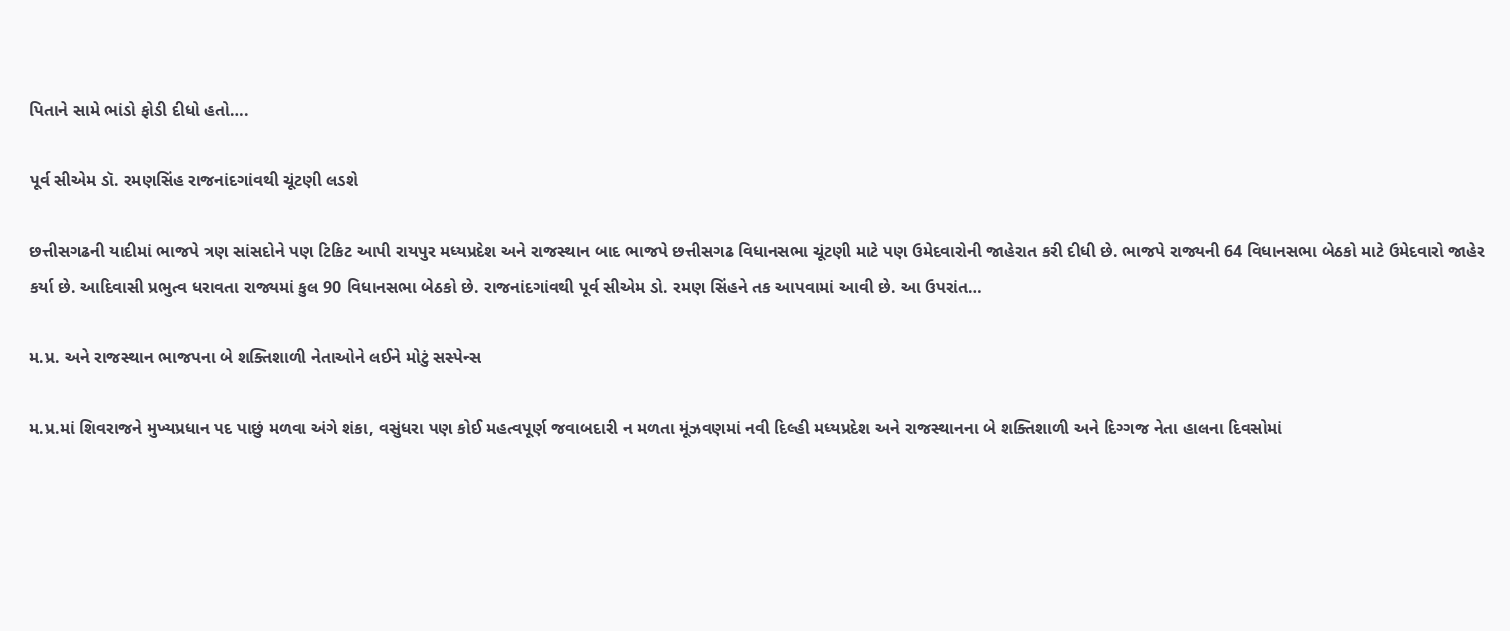પિતાને સામે ભાંડો ફોડી દીધો હતો….

પૂર્વ સીએમ ડૉ. રમણસિંહ રાજનાંદગાંવથી ચૂંટણી લડશે

છત્તીસગઢની યાદીમાં ભાજપે ત્રણ સાંસદોને પણ ટિકિટ આપી રાયપુર મધ્યપ્રદેશ અને રાજસ્થાન બાદ ભાજપે છત્તીસગઢ વિધાનસભા ચૂંટણી માટે પણ ઉમેદવારોની જાહેરાત કરી દીધી છે. ભાજપે રાજ્યની 64 વિધાનસભા બેઠકો માટે ઉમેદવારો જાહેર કર્યા છે. આદિવાસી પ્રભુત્વ ધરાવતા રાજ્યમાં કુલ 90 વિધાનસભા બેઠકો છે. રાજનાંદગાંવથી પૂર્વ સીએમ ડો. રમણ સિંહને તક આપવામાં આવી છે. આ ઉપરાંત…

મ.પ્ર. અને રાજસ્થાન ભાજપના બે શક્તિશાળી નેતાઓને લઈને મોટું સસ્પેન્સ

મ.પ્ર.માં શિવરાજને મુખ્યપ્રધાન પદ પાછું મળવા અંગે શંકા, વસુંધરા પણ કોઈ મહત્વપૂર્ણ જવાબદારી ન મળતા મૂંઝવણમાં નવી દિલ્હી મધ્યપ્રદેશ અને રાજસ્થાનના બે શક્તિશાળી અને દિગ્ગજ નેતા હાલના દિવસોમાં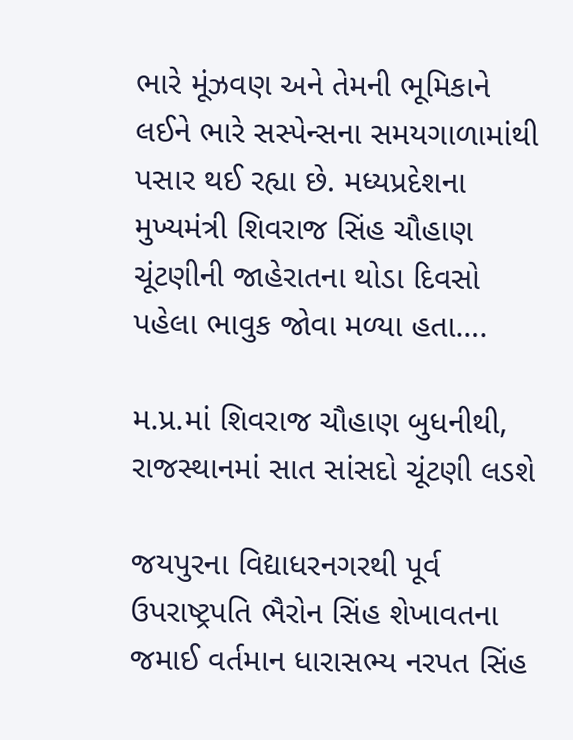ભારે મૂંઝવણ અને તેમની ભૂમિકાને લઈને ભારે સસ્પેન્સના સમયગાળામાંથી પસાર થઈ રહ્યા છે. મધ્યપ્રદેશના મુખ્યમંત્રી શિવરાજ સિંહ ચૌહાણ ચૂંટણીની જાહેરાતના થોડા દિવસો પહેલા ભાવુક જોવા મળ્યા હતા….

મ.પ્ર.માં શિવરાજ ચૌહાણ બુધનીથી, રાજસ્થાનમાં સાત સાંસદો ચૂંટણી લડશે

જયપુરના વિદ્યાધરનગરથી પૂર્વ ઉપરાષ્ટ્રપતિ ભૈરોન સિંહ શેખાવતના જમાઈ વર્તમાન ધારાસભ્ય નરપત સિંહ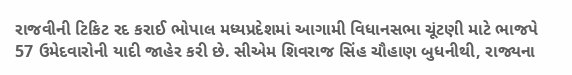રાજવીની ટિકિટ રદ કરાઈ ભોપાલ મધ્યપ્રદેશમાં આગામી વિધાનસભા ચૂંટણી માટે ભાજપે 57 ઉમેદવારોની યાદી જાહેર કરી છે. સીએમ શિવરાજ સિંહ ચૌહાણ બુધનીથી, રાજ્યના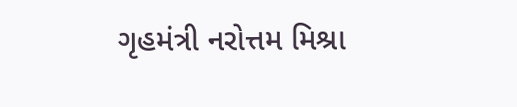ગૃહમંત્રી નરોત્તમ મિશ્રા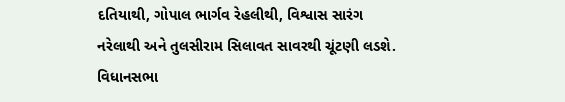દતિયાથી, ગોપાલ ભાર્ગવ રેહલીથી, વિશ્વાસ સારંગ નરેલાથી અને તુલસીરામ સિલાવત સાવરથી ચૂંટણી લડશે.  વિધાનસભા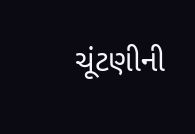ચૂંટણીની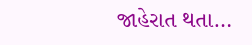જાહેરાત થતા…